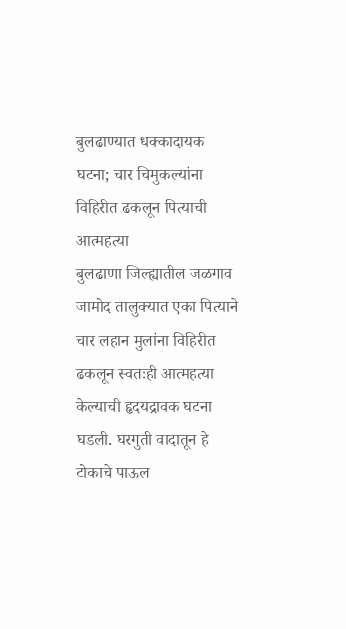बुलढाण्यात धक्कादायक घटना; चार चिमुकल्यांना विहिरीत ढकलून पित्याची आत्महत्या
बुलढाणा जिल्ह्यातील जळगाव जामोद तालुक्यात एका पित्याने चार लहान मुलांना विहिरीत ढकलून स्वतःही आत्महत्या केल्याची हृदयद्रावक घटना घडली. घरगुती वादातून हे टोकाचे पाऊल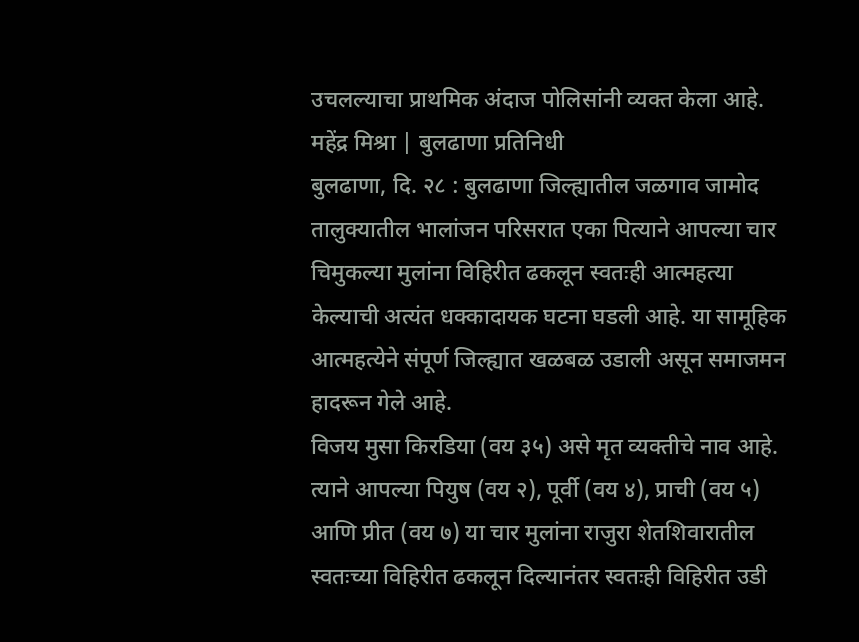उचलल्याचा प्राथमिक अंदाज पोलिसांनी व्यक्त केला आहे.
महेंद्र मिश्रा | बुलढाणा प्रतिनिधी
बुलढाणा, दि. २८ : बुलढाणा जिल्ह्यातील जळगाव जामोद तालुक्यातील भालांजन परिसरात एका पित्याने आपल्या चार चिमुकल्या मुलांना विहिरीत ढकलून स्वतःही आत्महत्या केल्याची अत्यंत धक्कादायक घटना घडली आहे. या सामूहिक आत्महत्येने संपूर्ण जिल्ह्यात खळबळ उडाली असून समाजमन हादरून गेले आहे.
विजय मुसा किरडिया (वय ३५) असे मृत व्यक्तीचे नाव आहे. त्याने आपल्या पियुष (वय २), पूर्वी (वय ४), प्राची (वय ५) आणि प्रीत (वय ७) या चार मुलांना राजुरा शेतशिवारातील स्वतःच्या विहिरीत ढकलून दिल्यानंतर स्वतःही विहिरीत उडी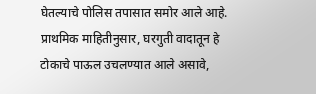घेतल्याचे पोलिस तपासात समोर आले आहे.
प्राथमिक माहितीनुसार, घरगुती वादातून हे टोकाचे पाऊल उचलण्यात आले असावे,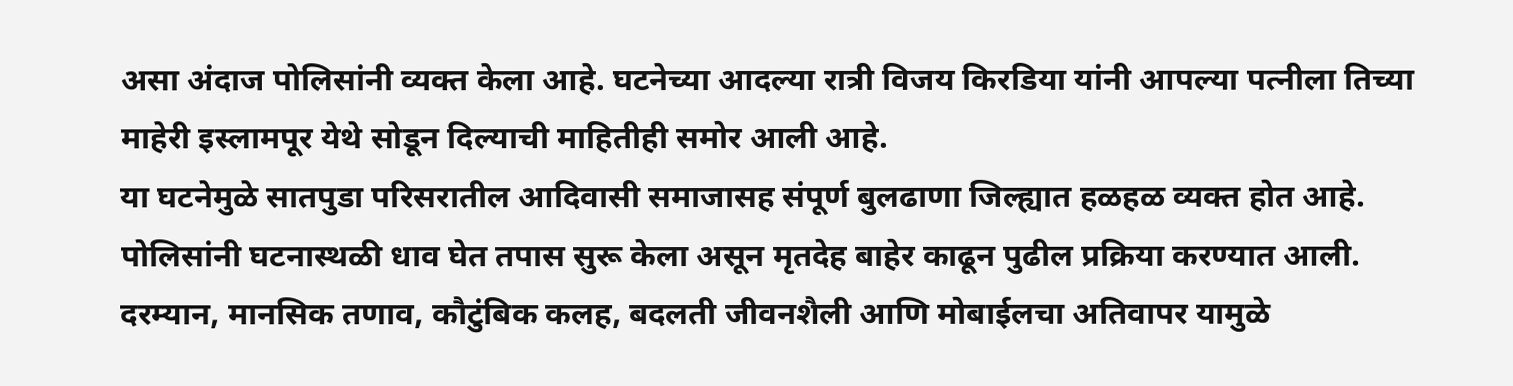असा अंदाज पोलिसांनी व्यक्त केला आहे. घटनेच्या आदल्या रात्री विजय किरडिया यांनी आपल्या पत्नीला तिच्या माहेरी इस्लामपूर येथे सोडून दिल्याची माहितीही समोर आली आहे.
या घटनेमुळे सातपुडा परिसरातील आदिवासी समाजासह संपूर्ण बुलढाणा जिल्ह्यात हळहळ व्यक्त होत आहे. पोलिसांनी घटनास्थळी धाव घेत तपास सुरू केला असून मृतदेह बाहेर काढून पुढील प्रक्रिया करण्यात आली.
दरम्यान, मानसिक तणाव, कौटुंबिक कलह, बदलती जीवनशैली आणि मोबाईलचा अतिवापर यामुळे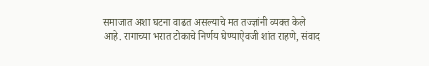समाजात अशा घटना वाढत असल्याचे मत तज्ज्ञांनी व्यक्त केले आहे. रागाच्या भरात टोकाचे निर्णय घेण्याऐवजी शांत राहणे, संवाद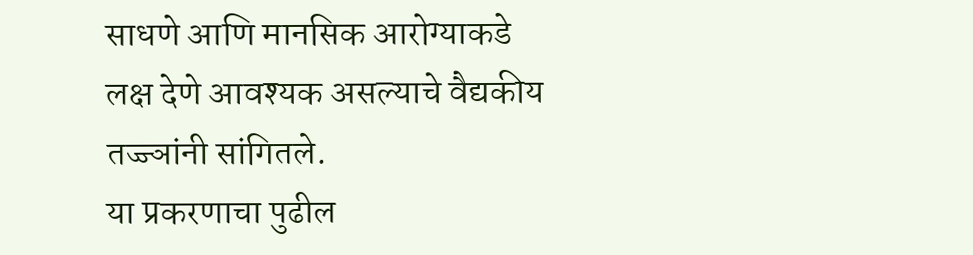साधणे आणि मानसिक आरोग्याकडे लक्ष देणे आवश्यक असल्याचे वैद्यकीय तज्ज्ञांनी सांगितले.
या प्रकरणाचा पुढील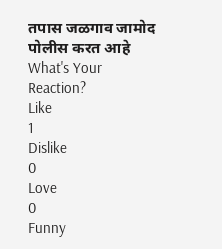तपास जळगाव जामोद पोलीस करत आहे
What's Your Reaction?
Like
1
Dislike
0
Love
0
Funny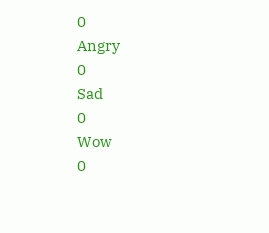0
Angry
0
Sad
0
Wow
0